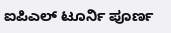ಐಪಿಎಲ್ ಟೂರ್ನಿ ಪೂರ್ಣ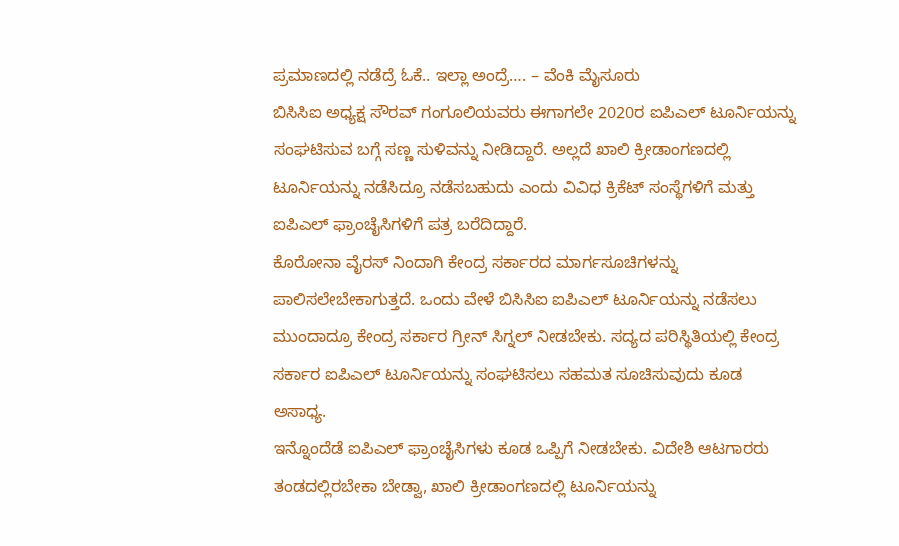ಪ್ರಮಾಣದಲ್ಲಿ ನಡೆದ್ರೆ ಓಕೆ.. ಇಲ್ಲಾ ಅಂದ್ರೆ…. – ವೆಂಕಿ ಮೈಸೂರು
ಬಿಸಿಸಿಐ ಅಧ್ಯಕ್ಷ ಸೌರವ್ ಗಂಗೂಲಿಯವರು ಈಗಾಗಲೇ 2020ರ ಐಪಿಎಲ್ ಟೂರ್ನಿಯನ್ನು ಸಂಘಟಿಸುವ ಬಗ್ಗೆ ಸಣ್ಣ ಸುಳಿವನ್ನು ನೀಡಿದ್ದಾರೆ. ಅಲ್ಲದೆ ಖಾಲಿ ಕ್ರೀಡಾಂಗಣದಲ್ಲಿ ಟೂರ್ನಿಯನ್ನು ನಡೆಸಿದ್ರೂ ನಡೆಸಬಹುದು ಎಂದು ವಿವಿಧ ಕ್ರಿಕೆಟ್ ಸಂಸ್ಥೆಗಳಿಗೆ ಮತ್ತು ಐಪಿಎಲ್ ಫ್ರಾಂಚೈಸಿಗಳಿಗೆ ಪತ್ರ ಬರೆದಿದ್ದಾರೆ.
ಕೊರೋನಾ ವೈರಸ್ ನಿಂದಾಗಿ ಕೇಂದ್ರ ಸರ್ಕಾರದ ಮಾರ್ಗಸೂಚಿಗಳನ್ನು ಪಾಲಿಸಲೇಬೇಕಾಗುತ್ತದೆ. ಒಂದು ವೇಳೆ ಬಿಸಿಸಿಐ ಐಪಿಎಲ್ ಟೂರ್ನಿಯನ್ನು ನಡೆಸಲು ಮುಂದಾದ್ರೂ ಕೇಂದ್ರ ಸರ್ಕಾರ ಗ್ರೀನ್ ಸಿಗ್ನಲ್ ನೀಡಬೇಕು. ಸದ್ಯದ ಪರಿಸ್ಥಿತಿಯಲ್ಲಿ ಕೇಂದ್ರ ಸರ್ಕಾರ ಐಪಿಎಲ್ ಟೂರ್ನಿಯನ್ನು ಸಂಘಟಿಸಲು ಸಹಮತ ಸೂಚಿಸುವುದು ಕೂಡ ಅಸಾಧ್ಯ.
ಇನ್ನೊಂದೆಡೆ ಐಪಿಎಲ್ ಫ್ರಾಂಚೈಸಿಗಳು ಕೂಡ ಒಪ್ಪಿಗೆ ನೀಡಬೇಕು. ವಿದೇಶಿ ಆಟಗಾರರು ತಂಡದಲ್ಲಿರಬೇಕಾ ಬೇಡ್ವಾ, ಖಾಲಿ ಕ್ರೀಡಾಂಗಣದಲ್ಲಿ ಟೂರ್ನಿಯನ್ನು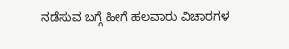ನಡೆಸುವ ಬಗ್ಗೆ ಹೀಗೆ ಹಲವಾರು ವಿಚಾರಗಳ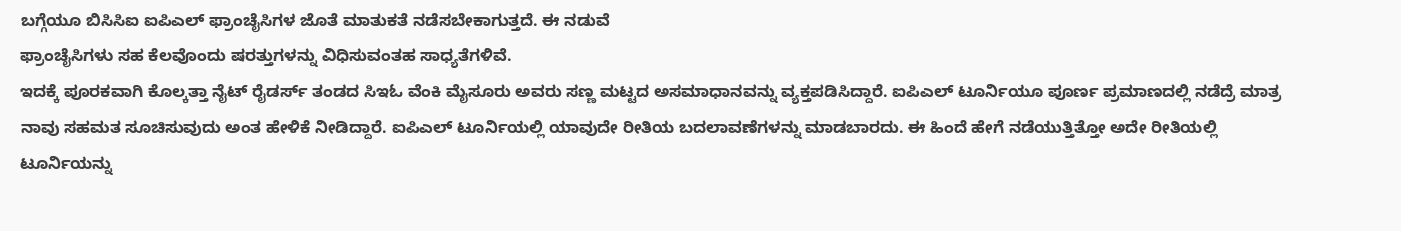ಬಗ್ಗೆಯೂ ಬಿಸಿಸಿಐ ಐಪಿಎಲ್ ಫ್ರಾಂಚೈಸಿಗಳ ಜೊತೆ ಮಾತುಕತೆ ನಡೆಸಬೇಕಾಗುತ್ತದೆ. ಈ ನಡುವೆ
ಫ್ರಾಂಚೈಸಿಗಳು ಸಹ ಕೆಲವೊಂದು ಷರತ್ತುಗಳನ್ನು ವಿಧಿಸುವಂತಹ ಸಾಧ್ಯತೆಗಳಿವೆ.
ಇದಕ್ಕೆ ಪೂರಕವಾಗಿ ಕೊಲ್ಕತ್ತಾ ನೈಟ್ ರೈಡರ್ಸ್ ತಂಡದ ಸಿಇಓ ವೆಂಕಿ ಮೈಸೂರು ಅವರು ಸಣ್ಣ ಮಟ್ಟದ ಅಸಮಾಧಾನವನ್ನು ವ್ಯಕ್ತಪಡಿಸಿದ್ದಾರೆ. ಐಪಿಎಲ್ ಟೂರ್ನಿಯೂ ಪೂರ್ಣ ಪ್ರಮಾಣದಲ್ಲಿ ನಡೆದ್ರೆ ಮಾತ್ರ ನಾವು ಸಹಮತ ಸೂಚಿಸುವುದು ಅಂತ ಹೇಳಿಕೆ ನೀಡಿದ್ದಾರೆ. ಐಪಿಎಲ್ ಟೂರ್ನಿಯಲ್ಲಿ ಯಾವುದೇ ರೀತಿಯ ಬದಲಾವಣೆಗಳನ್ನು ಮಾಡಬಾರದು. ಈ ಹಿಂದೆ ಹೇಗೆ ನಡೆಯುತ್ತಿತ್ತೋ ಅದೇ ರೀತಿಯಲ್ಲಿ ಟೂರ್ನಿಯನ್ನು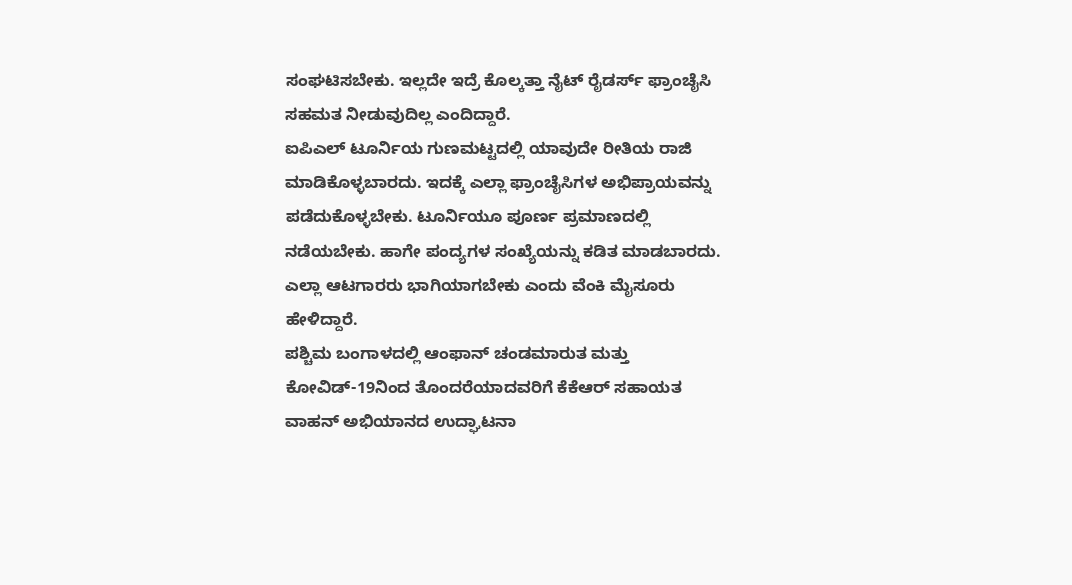ಸಂಘಟಿಸಬೇಕು. ಇಲ್ಲದೇ ಇದ್ರೆ ಕೊಲ್ಕತ್ತಾ ನೈಟ್ ರೈಡರ್ಸ್ ಫ್ರಾಂಚೈಸಿ ಸಹಮತ ನೀಡುವುದಿಲ್ಲ ಎಂದಿದ್ದಾರೆ.
ಐಪಿಎಲ್ ಟೂರ್ನಿಯ ಗುಣಮಟ್ಟದಲ್ಲಿ ಯಾವುದೇ ರೀತಿಯ ರಾಜಿ ಮಾಡಿಕೊಳ್ಳಬಾರದು. ಇದಕ್ಕೆ ಎಲ್ಲಾ ಫ್ರಾಂಚೈಸಿಗಳ ಅಭಿಪ್ರಾಯವನ್ನು ಪಡೆದುಕೊಳ್ಳಬೇಕು. ಟೂರ್ನಿಯೂ ಪೂರ್ಣ ಪ್ರಮಾಣದಲ್ಲಿ ನಡೆಯಬೇಕು. ಹಾಗೇ ಪಂದ್ಯಗಳ ಸಂಖ್ಯೆಯನ್ನು ಕಡಿತ ಮಾಡಬಾರದು. ಎಲ್ಲಾ ಆಟಗಾರರು ಭಾಗಿಯಾಗಬೇಕು ಎಂದು ವೆಂಕಿ ಮೈಸೂರು ಹೇಳಿದ್ದಾರೆ.
ಪಶ್ಚಿಮ ಬಂಗಾಳದಲ್ಲಿ ಆಂಫಾನ್ ಚಂಡಮಾರುತ ಮತ್ತು ಕೋವಿಡ್-19ನಿಂದ ತೊಂದರೆಯಾದವರಿಗೆ ಕೆಕೆಆರ್ ಸಹಾಯತ ವಾಹನ್ ಅಭಿಯಾನದ ಉದ್ಘಾಟನಾ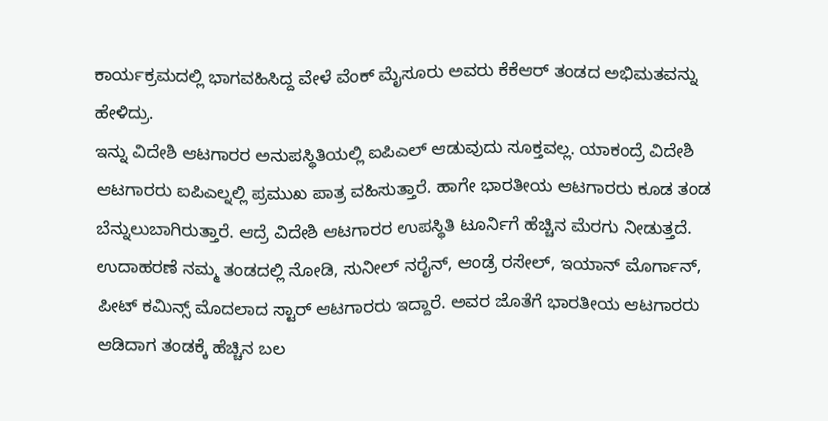ಕಾರ್ಯಕ್ರಮದಲ್ಲಿ ಭಾಗವಹಿಸಿದ್ದ ವೇಳೆ ವೆಂಕ್ ಮೈಸೂರು ಅವರು ಕೆಕೆಆರ್ ತಂಡದ ಅಭಿಮತವನ್ನು ಹೇಳಿದ್ರು.
ಇನ್ನು ವಿದೇಶಿ ಆಟಗಾರರ ಅನುಪಸ್ಥಿತಿಯಲ್ಲಿ ಐಪಿಎಲ್ ಆಡುವುದು ಸೂಕ್ತವಲ್ಲ. ಯಾಕಂದ್ರೆ ವಿದೇಶಿ ಆಟಗಾರರು ಐಪಿಎಲ್ನಲ್ಲಿ ಪ್ರಮುಖ ಪಾತ್ರ ವಹಿಸುತ್ತಾರೆ. ಹಾಗೇ ಭಾರತೀಯ ಆಟಗಾರರು ಕೂಡ ತಂಡ ಬೆನ್ನುಲುಬಾಗಿರುತ್ತಾರೆ. ಆದ್ರೆ ವಿದೇಶಿ ಆಟಗಾರರ ಉಪಸ್ಥಿತಿ ಟೂರ್ನಿಗೆ ಹೆಚ್ಚಿನ ಮೆರಗು ನೀಡುತ್ತದೆ. ಉದಾಹರಣೆ ನಮ್ಮ ತಂಡದಲ್ಲಿ ನೋಡಿ, ಸುನೀಲ್ ನರೈನ್, ಆಂಡ್ರೆ ರಸೇಲ್, ಇಯಾನ್ ಮೊರ್ಗಾನ್, ಪೀಟ್ ಕಮಿನ್ಸ್ ಮೊದಲಾದ ಸ್ಟಾರ್ ಆಟಗಾರರು ಇದ್ದಾರೆ. ಅವರ ಜೊತೆಗೆ ಭಾರತೀಯ ಆಟಗಾರರು ಆಡಿದಾಗ ತಂಡಕ್ಕೆ ಹೆಚ್ಚಿನ ಬಲ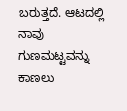ಬರುತ್ತದೆ. ಆಟದಲ್ಲಿ ನಾವು ಗುಣಮಟ್ಟವನ್ನು ಕಾಣಲು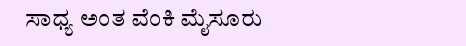ಸಾಧ್ಯ ಅಂತ ವೆಂಕಿ ಮೈಸೂರು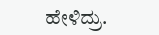ಹೇಳಿದ್ರು.